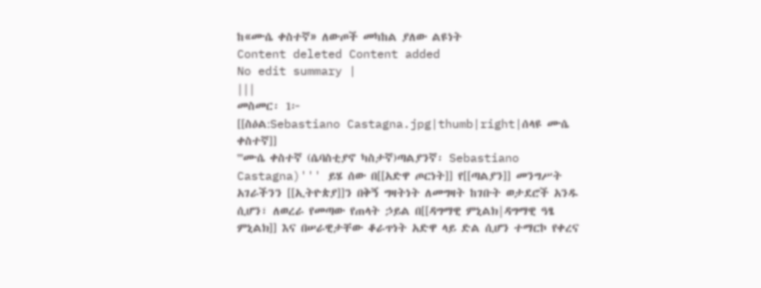ከ«ሙሴ ቀስተኛ» ለውጦች መካከል ያለው ልዩነት
Content deleted Content added
No edit summary |
|||
መስመር፡ 1፦
[[ስዕል:Sebastiano Castagna.jpg|thumb|right|ሰላዩ ሙሴ ቀስተኛ]]
'''ሙሴ ቀስተኛ (ሴባስቲያኖ ካስታኛ)ጣልያንኛ፡ Sebastiano Castagna)''' ይሄ ሰው በ[[አድዋ ጦርነት]] የ[[ጣልያን]] መንግሥት አገራችንን [[ኢትዮጵያ]]ን በቅኝ ግዛትነት ለመግዛት ከገቡት ወታደሮች አንዱ ሲሆን፣ ለወረራ የመጣው የጠላት ኃይል በ[[ዳግማዊ ምኒልክ|ዳግማዊ ዓፄ ምኒልክ]] እና በሠራዊታቸው ቆራጥነት አድዋ ላይ ድል ሲሆን ተማርኮ የቀረና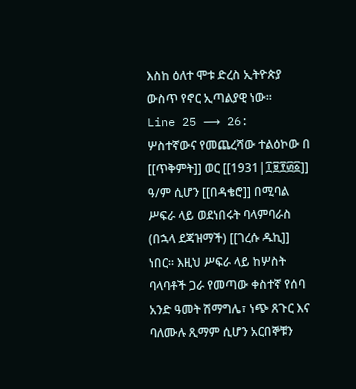እስከ ዕለተ ሞቱ ድረስ ኢትዮጵያ ውስጥ የኖር ኢጣልያዊ ነው።
Line 25 ⟶ 26:
ሦስተኛውና የመጨረሻው ተልዕኮው በ [[ጥቅምት]] ወር [[1931|፲፱፻፴፩]] ዓ/ም ሲሆን [[በዳቄሮ]] በሚባል ሥፍራ ላይ ወደነበሩት ባላምባራስ (በኋላ ደጃዝማች) [[ገረሱ ዱኪ]] ነበር። እዚህ ሥፍራ ላይ ከሦስት ባላባቶች ጋራ የመጣው ቀስተኛ የሰባ አንድ ዓመት ሽማግሌ፣ ነጭ ጸጉር እና ባለሙሉ ጺማም ሲሆን አርበኞቹን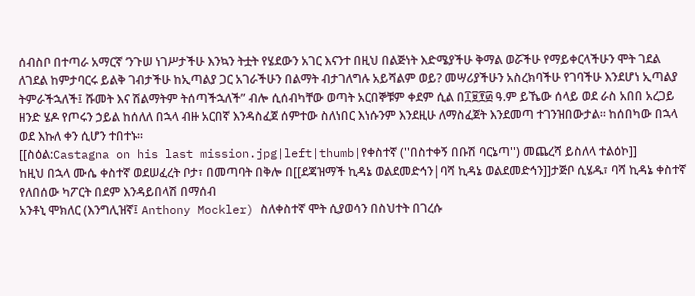ሰብስቦ በተጣራ አማርኛ ‘ንጉሠ ነገሥታችሁ እንኳን ትቷት የሄደውን አገር እናንተ በዚህ በልጅነት እድሜያችሁ ቅማል ወሯችሁ የማይቀርላችሁን ሞት ገደል ለገደል ከምታባርሩ ይልቅ ገብታችሁ ከኢጣልያ ጋር አገራችሁን በልማት ብታገለግሉ አይሻልም ወይ? መሣሪያችሁን አስረክባችሁ የገባችሁ እንደሆነ ኢጣልያ ትምራችኋለች፤ ሹመት እና ሽልማትም ትሰጣችኋለች” ብሎ ሲሰብካቸው ወጣት አርበኞቹም ቀደም ሲል በ፲፱፻፴ ዓ.ም ይኼው ሰላይ ወደ ራስ አበበ አረጋይ ዘንድ ሄዶ የጦሩን ኃይል ከሰለለ በኋላ ብዙ አርበኛ እንዳስፈጀ ሰምተው ስለነበር እነሱንም እንደዚሁ ለማስፈጀት እንደመጣ ተገንዝበውታል። ከሰበካው በኋላ ወደ እኩለ ቀን ሲሆን ተበተኑ።
[[ስዕል:Castagna on his last mission.jpg|left|thumb|የቀስተኛ (''በስተቀኝ በቡሽ ባርኔጣ'') መጨረሻ ይስለላ ተልዕኮ]]
ከዚህ በኋላ ሙሴ ቀስተኛ ወደሠፈረት ቦታ፣ በመጣባት በቅሎ በ[[ደጃዝማች ኪዳኔ ወልደመድኅን|ባሻ ኪዳኔ ወልደመድኅን]]ታጅቦ ሲሄዱ፣ ባሻ ኪዳኔ ቀስተኛ የለበሰው ካፖርት በደም እንዳይበላሽ በማሰብ
አንቶኒ ሞክለር (እንግሊዝኛ፤ Anthony Mockler) ስለቀስተኛ ሞት ሲያወሳን በስህተት በገረሱ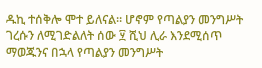ዱኪ ተሰቅሎ ሞተ ይለናል። ሆኖም የጣልያን መንግሥት ገረሱን ለሚገድልለት ሰው ፶ ሺህ ሊራ እንደሚሰጥ ማወጁንና በኋላ የጣልያን መንግሥት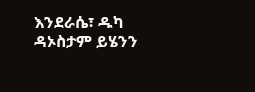እንደራሴ፣ ዱካ ዳኦስታም ይሄንን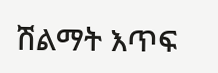ሽልማት እጥፍ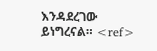እንዳደረገው ይነግረናል። <ref>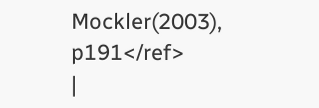Mockler(2003), p191</ref>
|